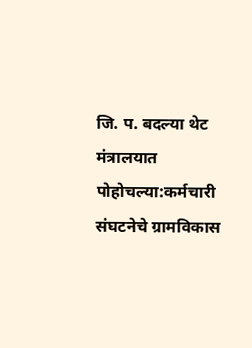जि. प. बदल्या थेट मंत्रालयात पोहोचल्या:कर्मचारी संघटनेचे ग्रामविकास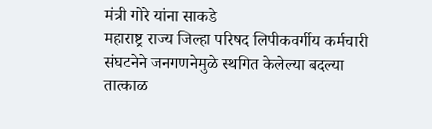मंत्री गोरे यांना साकडे
महाराष्ट्र राज्य जिल्हा परिषद लिपीकवर्गीय कर्मचारी संघटनेने जनगणनेमुळे स्थगित केलेल्या बदल्या तात्काळ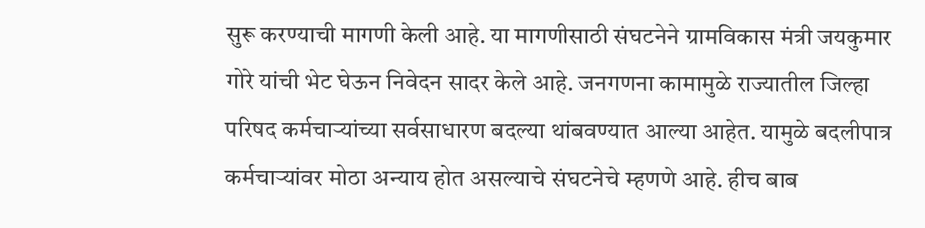सुरू करण्याची मागणी केली आहे. या मागणीसाठी संघटनेने ग्रामविकास मंत्री जयकुमार गोरे यांची भेट घेऊन निवेदन सादर केले आहे. जनगणना कामामुळे राज्यातील जिल्हा परिषद कर्मचाऱ्यांच्या सर्वसाधारण बदल्या थांबवण्यात आल्या आहेत. यामुळे बदलीपात्र कर्मचाऱ्यांवर मोठा अन्याय होत असल्याचे संघटनेचे म्हणणे आहे. हीच बाब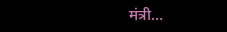मंत्री…